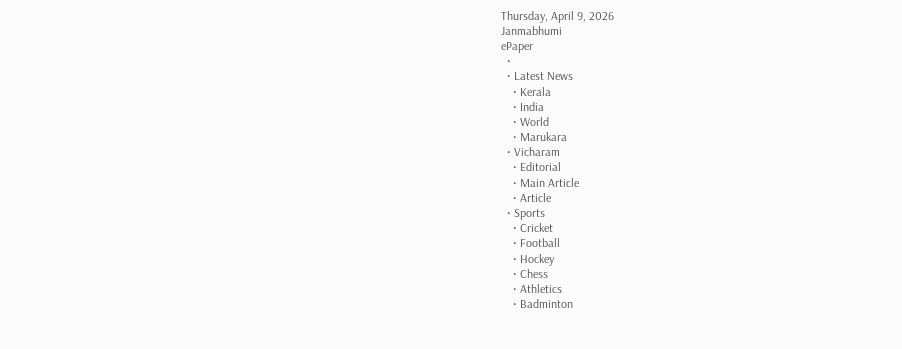Thursday, April 9, 2026
Janmabhumi
ePaper
  •
  • Latest News
    • Kerala
    • India
    • World
    • Marukara
  • Vicharam
    • Editorial
    • Main Article
    • Article
  • Sports
    • Cricket
    • Football
    • Hockey
    • Chess
    • Athletics
    • Badminton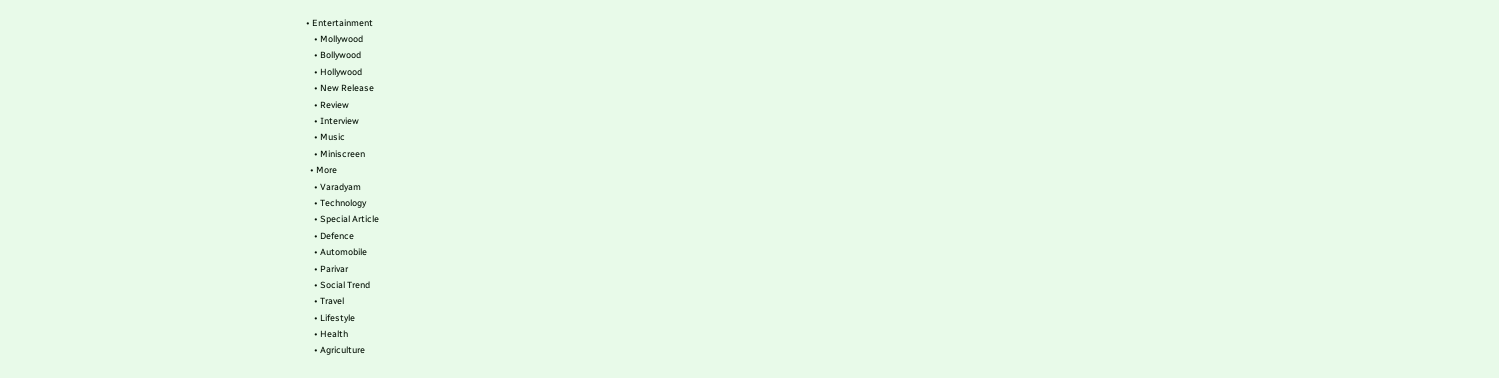• Entertainment
    • Mollywood
    • Bollywood
    • Hollywood
    • New Release
    • Review
    • Interview
    • Music
    • Miniscreen
  • More
    • Varadyam
    • Technology
    • Special Article
    • Defence
    • Automobile
    • Parivar
    • Social Trend
    • Travel
    • Lifestyle
    • Health
    • Agriculture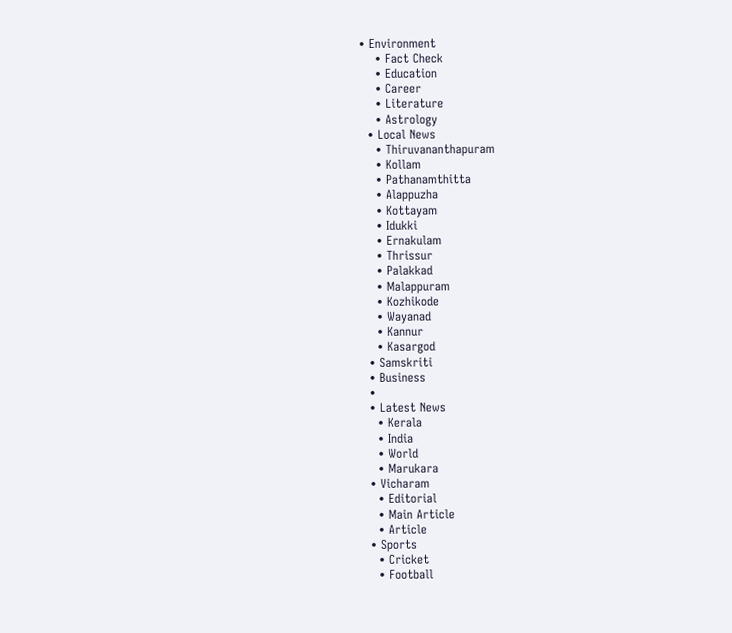• Environment
    • Fact Check
    • Education
    • Career
    • Literature
    • Astrology
  • Local News
    • Thiruvananthapuram
    • Kollam
    • Pathanamthitta
    • Alappuzha
    • Kottayam
    • Idukki
    • Ernakulam
    • Thrissur
    • Palakkad
    • Malappuram
    • Kozhikode
    • Wayanad
    • Kannur
    • Kasargod
  • Samskriti
  • Business
  •
  • Latest News
    • Kerala
    • India
    • World
    • Marukara
  • Vicharam
    • Editorial
    • Main Article
    • Article
  • Sports
    • Cricket
    • Football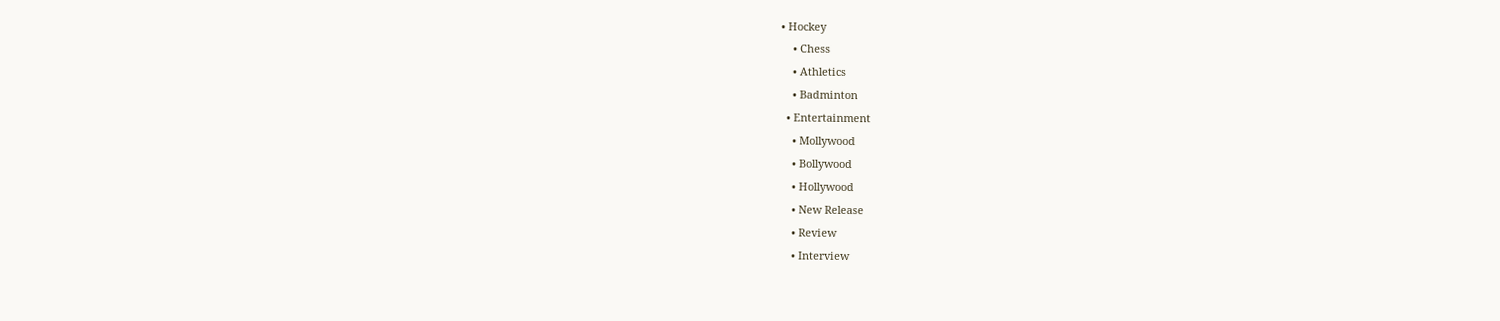• Hockey
    • Chess
    • Athletics
    • Badminton
  • Entertainment
    • Mollywood
    • Bollywood
    • Hollywood
    • New Release
    • Review
    • Interview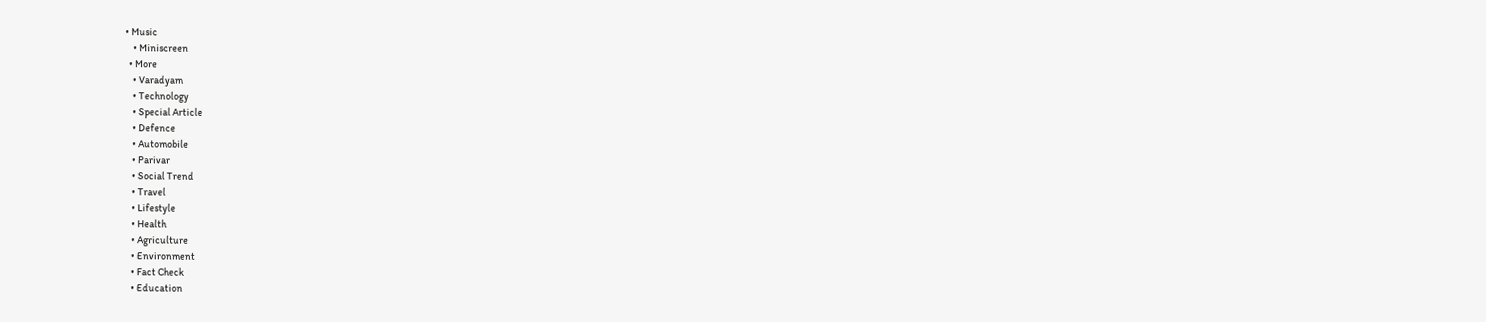• Music
    • Miniscreen
  • More
    • Varadyam
    • Technology
    • Special Article
    • Defence
    • Automobile
    • Parivar
    • Social Trend
    • Travel
    • Lifestyle
    • Health
    • Agriculture
    • Environment
    • Fact Check
    • Education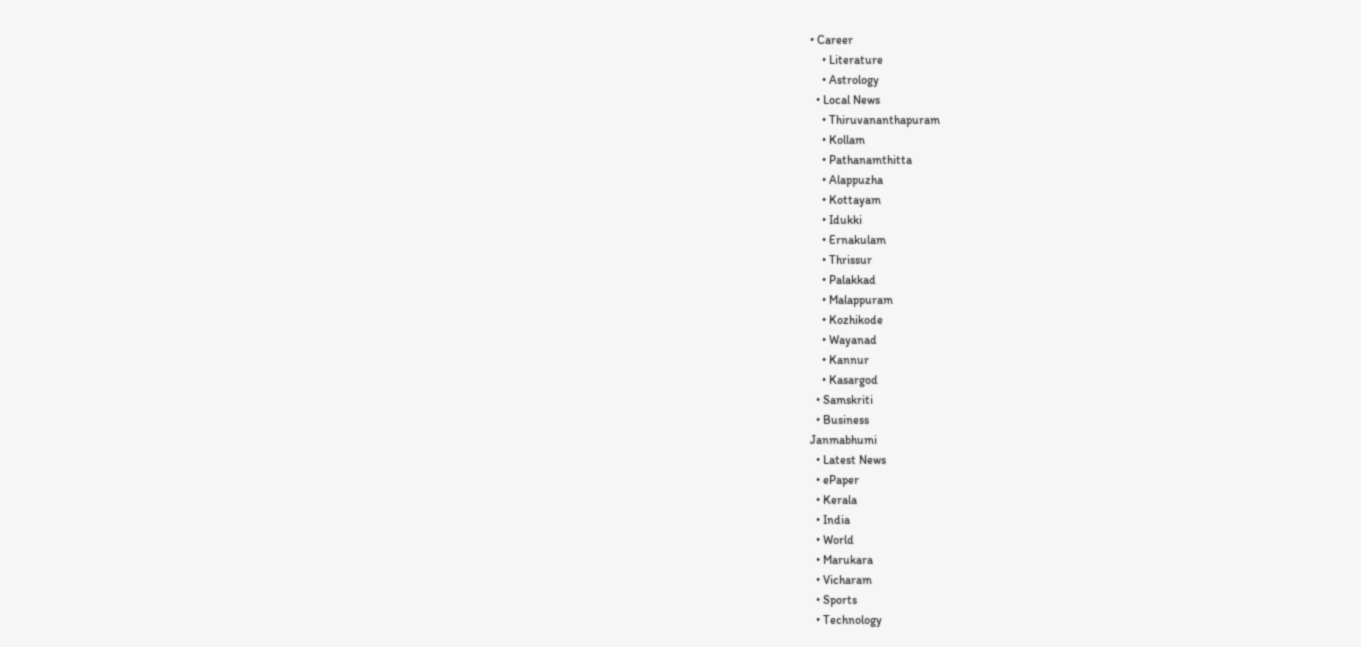• Career
    • Literature
    • Astrology
  • Local News
    • Thiruvananthapuram
    • Kollam
    • Pathanamthitta
    • Alappuzha
    • Kottayam
    • Idukki
    • Ernakulam
    • Thrissur
    • Palakkad
    • Malappuram
    • Kozhikode
    • Wayanad
    • Kannur
    • Kasargod
  • Samskriti
  • Business
Janmabhumi
  • Latest News
  • ePaper
  • Kerala
  • India
  • World
  • Marukara
  • Vicharam
  • Sports
  • Technology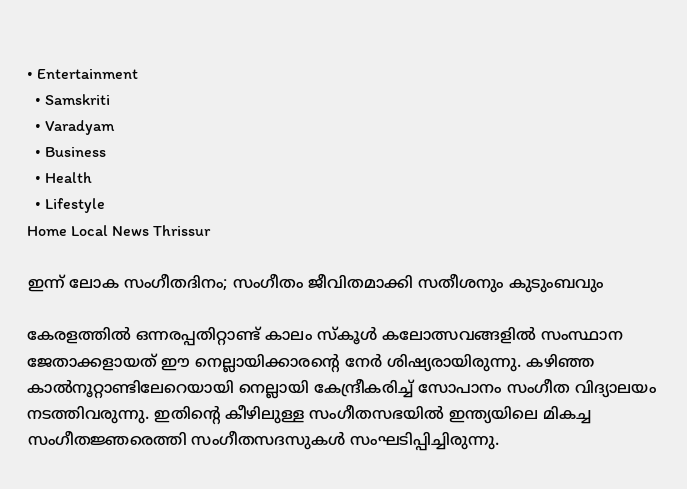• Entertainment
  • Samskriti
  • Varadyam
  • Business
  • Health
  • Lifestyle
Home Local News Thrissur

ഇന്ന് ലോക സംഗീതദിനം; സംഗീതം ജീവിതമാക്കി സതീശനും കുടുംബവും

കേരളത്തില്‍ ഒന്നരപ്പതിറ്റാണ്ട് കാലം സ്‌കൂള്‍ കലോത്സവങ്ങളില്‍ സംസ്ഥാന ജേതാക്കളായത് ഈ നെല്ലായിക്കാരന്റെ നേര്‍ ശിഷ്യരായിരുന്നു. കഴിഞ്ഞ കാല്‍നൂറ്റാണ്ടിലേറെയായി നെല്ലായി കേന്ദ്രീകരിച്ച് സോപാനം സംഗീത വിദ്യാലയം നടത്തിവരുന്നു. ഇതിന്റെ കീഴിലുള്ള സംഗീതസഭയില്‍ ഇന്ത്യയിലെ മികച്ച സംഗീതജ്ഞരെത്തി സംഗീതസദസുകള്‍ സംഘടിപ്പിച്ചിരുന്നു.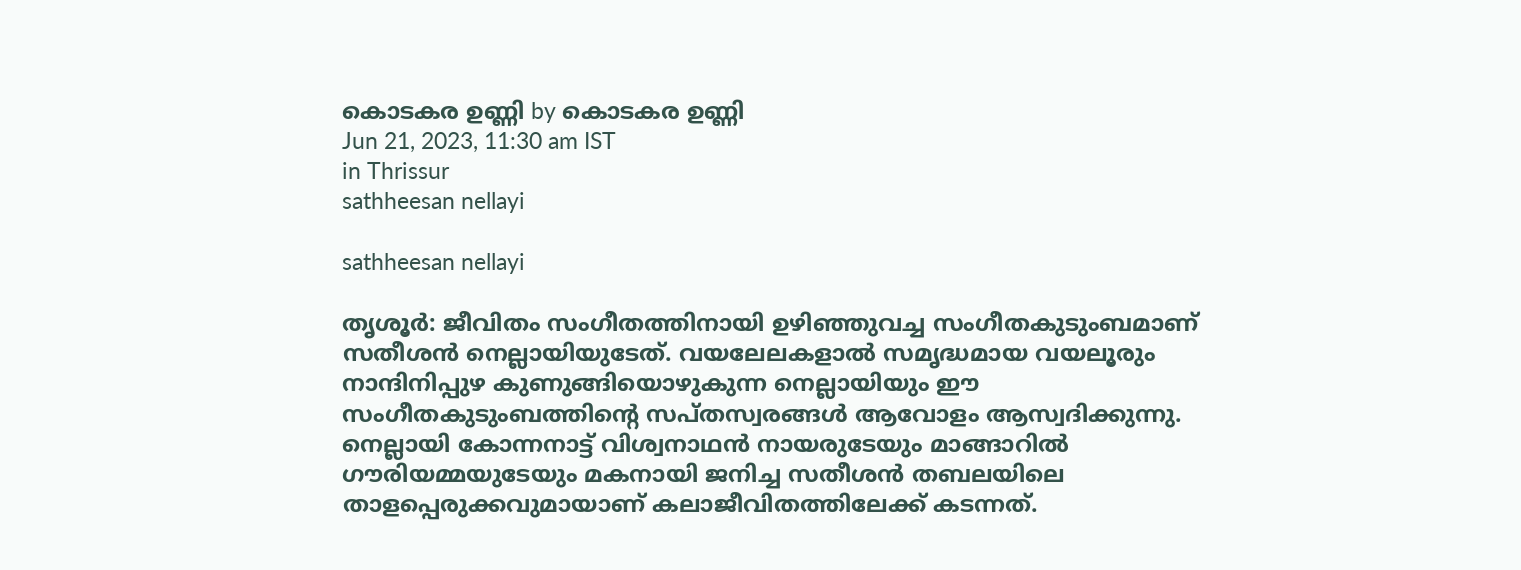കൊടകര ഉണ്ണി by കൊടകര ഉണ്ണി
Jun 21, 2023, 11:30 am IST
in Thrissur
sathheesan nellayi

sathheesan nellayi

തൃശൂര്‍: ജീവിതം സംഗീതത്തിനായി ഉഴിഞ്ഞുവച്ച സംഗീതകുടുംബമാണ് സതീശന്‍ നെല്ലായിയുടേത്. വയലേലകളാല്‍ സമൃദ്ധമായ വയലൂരും നാന്ദിനിപ്പുഴ കുണുങ്ങിയൊഴുകുന്ന നെല്ലായിയും ഈ സംഗീതകുടുംബത്തിന്റെ സപ്തസ്വരങ്ങള്‍ ആവോളം ആസ്വദിക്കുന്നു. നെല്ലായി കോന്നനാട്ട് വിശ്വനാഥന്‍ നായരുടേയും മാങ്ങാറില്‍ ഗൗരിയമ്മയുടേയും മകനായി ജനിച്ച സതീശന്‍ തബലയിലെ താളപ്പെരുക്കവുമായാണ് കലാജീവിതത്തിലേക്ക് കടന്നത്.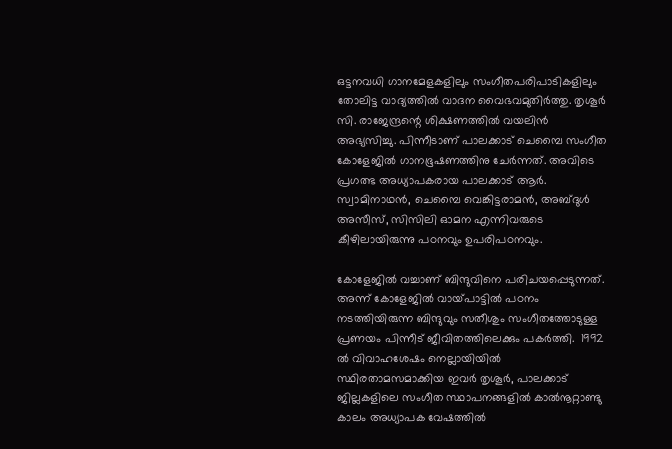ഒട്ടനവധി ഗാനമേളകളിലും സംഗീതപരിപാടികളിലും തോലിട്ട വാദ്യത്തില്‍ വാദന വൈഭവമുതിര്‍ത്തു. തൃശൂര്‍ സി. രാജേന്ദ്രന്റെ ശിക്ഷണത്തില്‍ വയലിന്‍ അഭ്യസിച്ചു. പിന്നീടാണ് പാലക്കാട് ചെമ്പൈ സംഗീത കോളേജില്‍ ഗാനഭൂഷണത്തിനു ചേര്‍ന്നത്. അവിടെ പ്രഗത്ഭ അധ്യാപകരായ പാലക്കാട് ആര്‍. സ്വാമിനാഥന്‍, ചെമ്പൈ വെങ്കിട്ടരാമന്‍, അബ്ദുള്‍ അസീസ്, സിസിലി ഓമന എന്നിവരുടെ കീഴിലായിരുന്നു പഠനവും ഉപരിപഠനവും.

കോളേജില്‍ വച്ചാണ് ബിന്ദുവിനെ പരിചയപ്പെടുന്നത്. അന്ന് കോളേജില്‍ വായ്‌പാട്ടില്‍ പഠനം നടത്തിയിരുന്ന ബിന്ദുവും സതീശും സംഗീതത്തോടുള്ള പ്രണയം പിന്നീട് ജീവിതത്തിലെക്കും പകര്‍ത്തി.  1992 ല്‍ വിവാഹശേഷം നെല്ലായിയില്‍ സ്ഥിരതാമസമാക്കിയ ഇവര്‍ തൃശൂര്‍, പാലക്കാട് ജില്ലകളിലെ സംഗീത സ്ഥാപനങ്ങളില്‍ കാല്‍നൂറ്റാണ്ടു കാലം അധ്യാപക വേഷത്തില്‍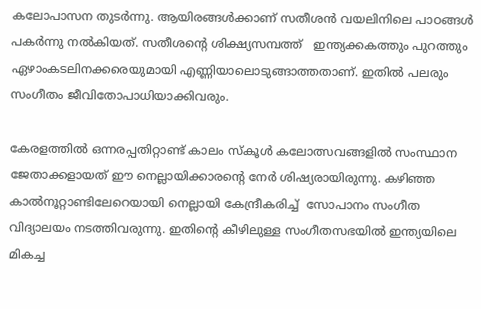കലോപാസന തുടര്‍ന്നു. ആയിരങ്ങള്‍ക്കാണ് സതീശന്‍ വയലിനിലെ പാഠങ്ങള്‍ പകര്‍ന്നു നല്‍കിയത്. സതീശന്റെ ശിക്ഷ്യസമ്പത്ത്   ഇന്ത്യക്കകത്തും പുറത്തും ഏഴാംകടലിനക്കരെയുമായി എണ്ണിയാലൊടുങ്ങാത്തതാണ്. ഇതില്‍ പലരും സംഗീതം ജീവിതോപാധിയാക്കിവരും.

കേരളത്തില്‍ ഒന്നരപ്പതിറ്റാണ്ട് കാലം സ്‌കൂള്‍ കലോത്സവങ്ങളില്‍ സംസ്ഥാന ജേതാക്കളായത് ഈ നെല്ലായിക്കാരന്റെ നേര്‍ ശിഷ്യരായിരുന്നു. കഴിഞ്ഞ കാല്‍നൂറ്റാണ്ടിലേറെയായി നെല്ലായി കേന്ദ്രീകരിച്ച്  സോപാനം സംഗീത വിദ്യാലയം നടത്തിവരുന്നു. ഇതിന്റെ കീഴിലുള്ള സംഗീതസഭയില്‍ ഇന്ത്യയിലെ മികച്ച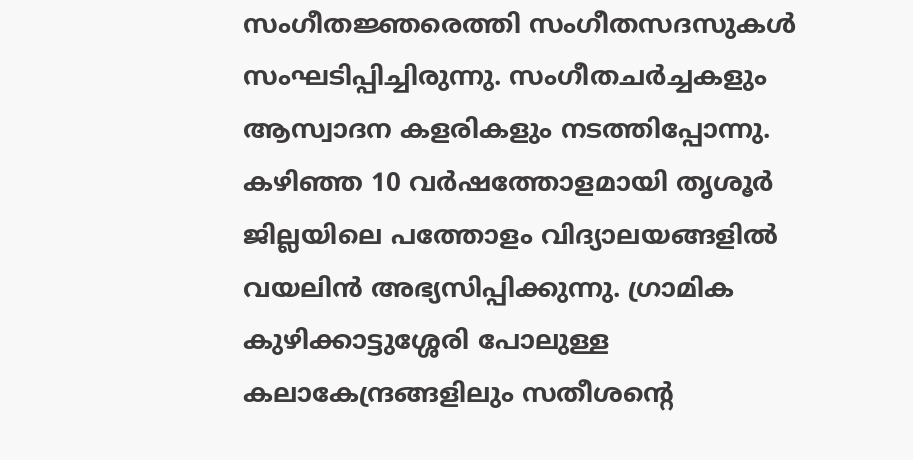സംഗീതജ്ഞരെത്തി സംഗീതസദസുകള്‍ സംഘടിപ്പിച്ചിരുന്നു. സംഗീതചര്‍ച്ചകളും ആസ്വാദന കളരികളും നടത്തിപ്പോന്നു. കഴിഞ്ഞ 10 വര്‍ഷത്തോളമായി തൃശൂര്‍ ജില്ലയിലെ പത്തോളം വിദ്യാലയങ്ങളില്‍ വയലിന്‍ അഭ്യസിപ്പിക്കുന്നു. ഗ്രാമിക കുഴിക്കാട്ടുശ്ശേരി പോലുള്ള കലാകേന്ദ്രങ്ങളിലും സതീശന്റെ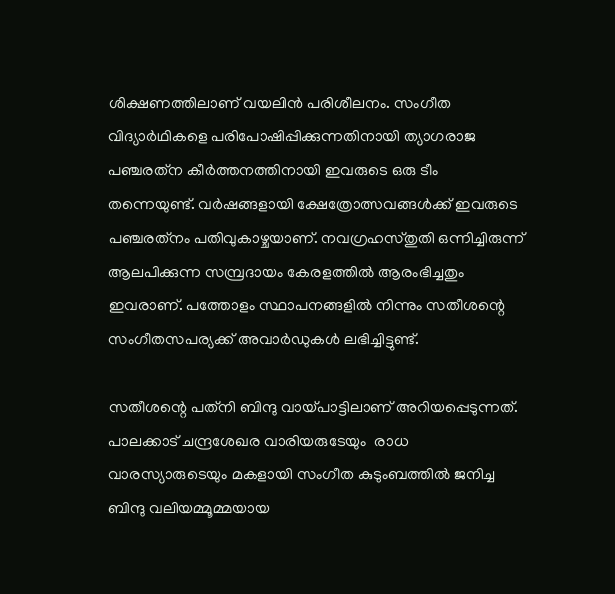ശിക്ഷണത്തിലാണ് വയലിന്‍ പരിശീലനം. സംഗീത വിദ്യാര്‍ഥികളെ പരിപോഷിപ്പിക്കുന്നതിനായി ത്യാഗരാജ പഞ്ചരത്‌ന കീര്‍ത്തനത്തിനായി ഇവരുടെ ഒരു ടീം തന്നെയുണ്ട്. വര്‍ഷങ്ങളായി ക്ഷേത്രോത്സവങ്ങള്‍ക്ക് ഇവരുടെ പഞ്ചരത്‌നം പതിവുകാഴ്ചയാണ്. നവഗ്രഹസ്തുതി ഒന്നിച്ചിരുന്ന് ആലപിക്കുന്ന സമ്പ്രദായം കേരളത്തില്‍ ആരംഭിച്ചതും ഇവരാണ്. പത്തോളം സ്ഥാപനങ്ങളില്‍ നിന്നും സതീശന്റെ സംഗീതസപര്യക്ക് അവാര്‍ഡുകള്‍ ലഭിച്ചിട്ടുണ്ട്.

സതീശന്റെ പത്‌നി ബിന്ദു വായ്‌പാട്ടിലാണ് അറിയപ്പെടുന്നത്. പാലക്കാട് ചന്ദ്രശേഖര വാരിയരുടേയും  രാധ വാരസ്യാരുടെയും മകളായി സംഗീത കുടുംബത്തില്‍ ജനിച്ച ബിന്ദു വലിയമ്മൂമ്മയായ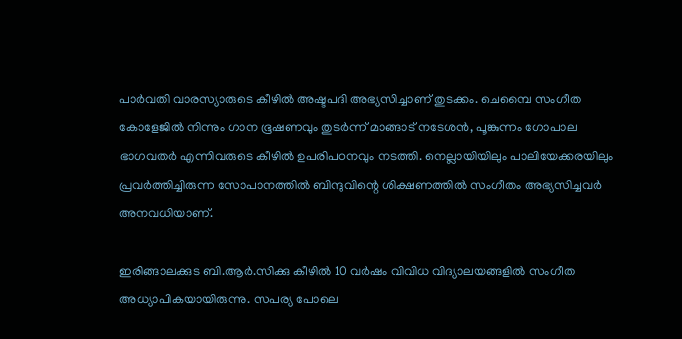പാര്‍വതി വാരസ്യാരുടെ കീഴില്‍ അഷ്ടപദി അഭ്യസിച്ചാണ് തുടക്കം. ചെമ്പൈ സംഗീത കോളേജില്‍ നിന്നും ഗാന ഭൂഷണവും തുടര്‍ന്ന് മാങ്ങാട് നടേശന്‍, പൂങ്കുന്നം ഗോപാല ഭാഗവതര്‍ എന്നിവരുടെ കീഴില്‍ ഉപരിപഠനവും നടത്തി. നെല്ലായിയിലും പാലിയേക്കരയിലും പ്രവര്‍ത്തിച്ചിരുന്ന സോപാനത്തില്‍ ബിന്ദുവിന്റെ ശിക്ഷണത്തില്‍ സംഗീതം അഭ്യസിച്ചവര്‍ അനവധിയാണ്.

ഇരിങ്ങാലക്കുട ബി.ആര്‍.സിക്കു കീഴില്‍ 10 വര്‍ഷം വിവിധ വിദ്യാലയങ്ങളില്‍ സംഗീത അധ്യാപികയായിരുന്നു. സപര്യ പോലെ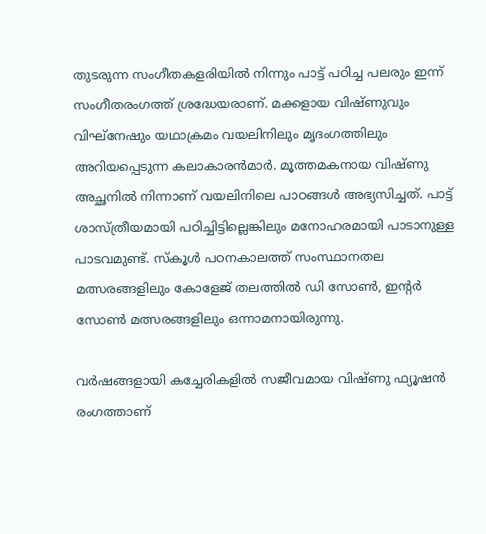തുടരുന്ന സംഗീതകളരിയില്‍ നിന്നും പാട്ട് പഠിച്ച പലരും ഇന്ന് സംഗീതരംഗത്ത് ശ്രദ്ധേയരാണ്. മക്കളായ വിഷ്ണുവും വിഘ്‌നേഷും യഥാക്രമം വയലിനിലും മൃദംഗത്തിലും അറിയപ്പെടുന്ന കലാകാരന്‍മാര്‍. മൂത്തമകനായ വിഷ്ണു അച്ഛനില്‍ നിന്നാണ് വയലിനിലെ പാഠങ്ങള്‍ അഭ്യസിച്ചത്. പാട്ട് ശാസ്ത്രീയമായി പഠിച്ചിട്ടില്ലെങ്കിലും മനോഹരമായി പാടാനുള്ള പാടവമുണ്ട്. സ്‌കൂള്‍ പഠനകാലത്ത് സംസ്ഥാനതല മത്സരങ്ങളിലും കോളേജ് തലത്തില്‍ ഡി സോണ്‍, ഇന്റര്‍ സോണ്‍ മത്സരങ്ങളിലും ഒന്നാമനായിരുന്നു.

വര്‍ഷങ്ങളായി കച്ചേരികളില്‍ സജീവമായ വിഷ്ണു ഫ്യൂഷന്‍ രംഗത്താണ്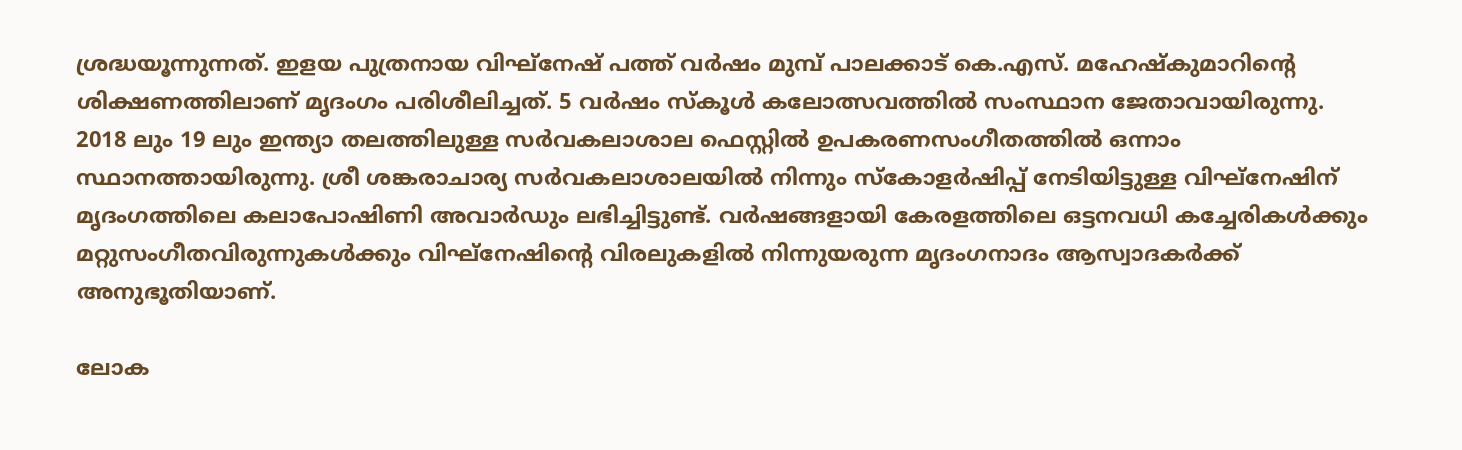ശ്രദ്ധയൂന്നുന്നത്. ഇളയ പുത്രനായ വിഘ്‌നേഷ് പത്ത് വര്‍ഷം മുമ്പ് പാലക്കാട് കെ.എസ്. മഹേഷ്‌കുമാറിന്റെ ശിക്ഷണത്തിലാണ് മൃദംഗം പരിശീലിച്ചത്. 5 വര്‍ഷം സ്‌കൂള്‍ കലോത്സവത്തില്‍ സംസ്ഥാന ജേതാവായിരുന്നു. 2018 ലും 19 ലും ഇന്ത്യാ തലത്തിലുള്ള സര്‍വകലാശാല ഫെസ്റ്റില്‍ ഉപകരണസംഗീതത്തില്‍ ഒന്നാം സ്ഥാനത്തായിരുന്നു. ശ്രീ ശങ്കരാചാര്യ സര്‍വകലാശാലയില്‍ നിന്നും സ്‌കോളര്‍ഷിപ്പ് നേടിയിട്ടുള്ള വിഘ്‌നേഷിന് മൃദംഗത്തിലെ കലാപോഷിണി അവാര്‍ഡും ലഭിച്ചിട്ടുണ്ട്. വര്‍ഷങ്ങളായി കേരളത്തിലെ ഒട്ടനവധി കച്ചേരികള്‍ക്കും മറ്റുസംഗീതവിരുന്നുകള്‍ക്കും വിഘ്‌നേഷിന്റെ വിരലുകളില്‍ നിന്നുയരുന്ന മൃദംഗനാദം ആസ്വാദകര്‍ക്ക് അനുഭൂതിയാണ്.

ലോക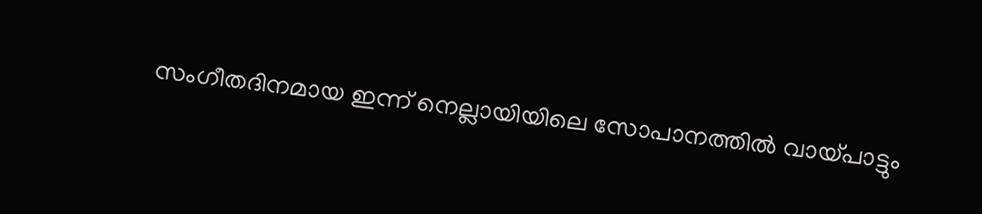സംഗീതദിനമായ ഇന്ന് നെല്ലായിയിലെ സോപാനത്തില്‍ വായ്‌പാട്ടും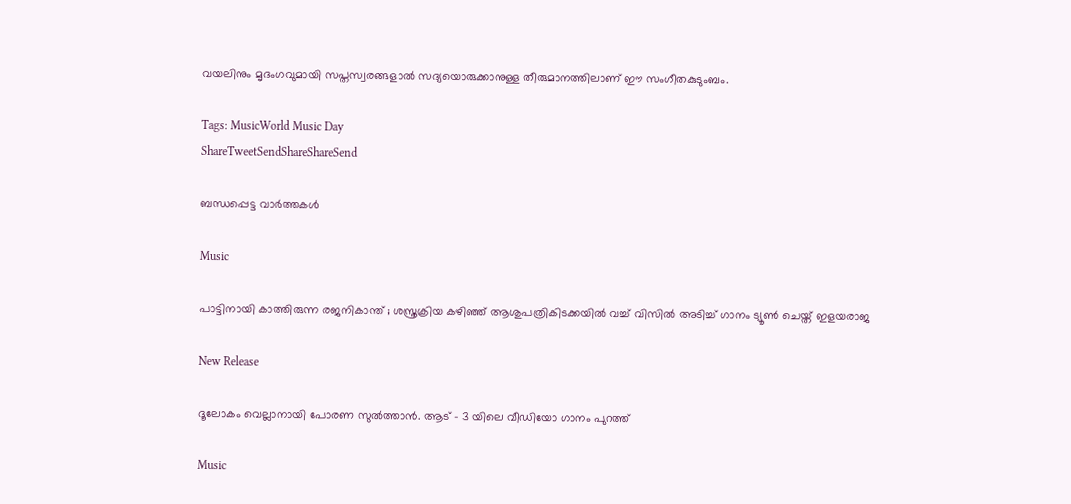വയലിനും മൃദംഗവുമായി സപ്തസ്വരങ്ങളാല്‍ സദ്യയൊരുക്കാനുള്ള തീരുമാനത്തിലാണ് ഈ സംഗീതകുടുംബം.

Tags: MusicWorld Music Day
ShareTweetSendShareShareSend

ബന്ധപ്പെട്ട വാര്‍ത്തകള്‍

Music

പാട്ടിനായി കാത്തിരുന്ന രജനികാന്ത് ; ശസ്ത്രക്രിയ കഴിഞ്ഞ് ആശുപത്രികിടക്കയിൽ വച്ച് വിസിൽ അടിച്ച് ഗാനം ട്യൂൺ ചെയ്ത് ഇളയരാജ

New Release

ദൂലോകം വെല്ലാനായി പോരണ സുൽത്താൻ. ആട് – 3 യിലെ വീഡിയോ ഗാനം പുറത്ത്

Music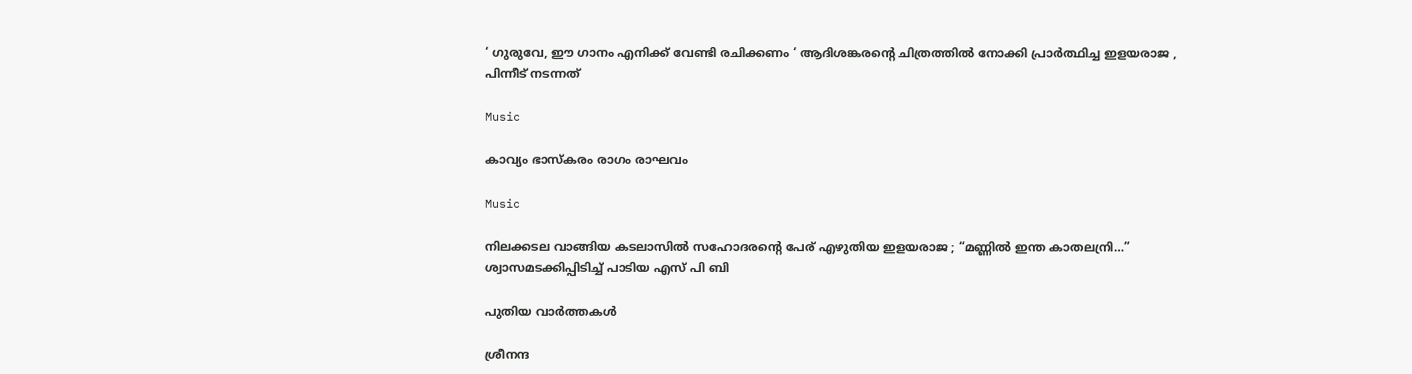‘ ഗുരുവേ, ഈ ഗാനം എനിക്ക് വേണ്ടി രചിക്കണം ‘ ആദിശങ്കരന്റെ ചിത്രത്തിൽ നോക്കി പ്രാർത്ഥിച്ച ഇളയരാജ , പിന്നീട് നടന്നത്

Music

കാവ്യം ഭാസ്കരം രാഗം രാഘവം

Music

നിലക്കടല വാങ്ങിയ കടലാസിൽ സഹോദരന്റെ പേര് എഴുതിയ ഇളയരാജ ; “മണ്ണിൽ ഇന്ത കാതലന്രി…” ശ്വാസമടക്കിപ്പിടിച്ച് പാടിയ എസ് പി ബി

പുതിയ വാര്‍ത്തകള്‍

ശ്രീനന്ദ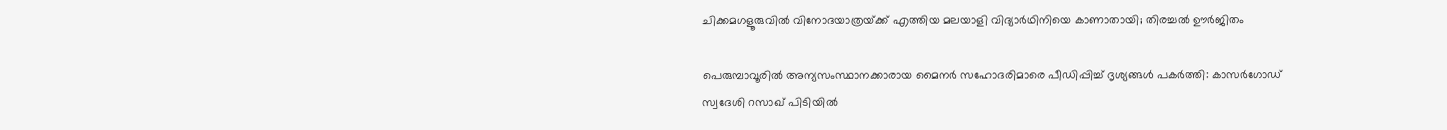ചിക്കമഗളൂരുവില്‍ വിനോദയാത്രയ്‌ക്ക് എത്തിയ മലയാളി വിദ്യാർഥിനിയെ കാണാതായി; തിരച്ചല്‍ ഊര്‍ജിതം

പെരുമ്പാവൂരിൽ അന്യസംസ്ഥാനക്കാരായ മൈനർ സഹോദരിമാരെ പീഡിപ്പിച്ച് ദൃശ്യങ്ങൾ പകർത്തി: കാസർഗോഡ് സ്വദേശി റസാഖ് പിടിയിൽ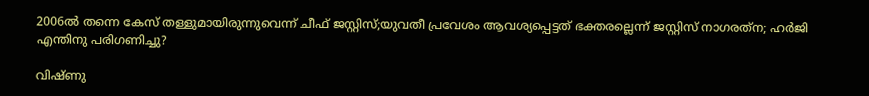2006ല്‍ തന്നെ കേസ് തള്ളുമായിരുന്നുവെന്ന് ചീഫ് ജസ്റ്റിസ്;യുവതീ പ്രവേശം ആവശ്യപ്പെട്ടത് ഭക്തരല്ലെന്ന് ജസ്റ്റിസ് നാഗരത്‌ന; ഹര്‍ജി എന്തിനു പരിഗണിച്ചു?

വിഷ്ണു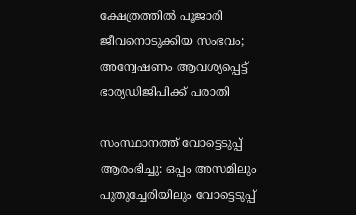ക്ഷേത്രത്തില്‍ പൂജാരി ജീവനൊടുക്കിയ സംഭവം; അന്വേഷണം ആവശ്യപ്പെട്ട് ഭാര്യഡിജിപിക്ക് പരാതി

സംസ്ഥാനത്ത് വോട്ടെടുപ്പ് ആരംഭിച്ചു: ഒപ്പം അസമിലും പുതുച്ചേരിയിലും വോട്ടെടുപ്പ്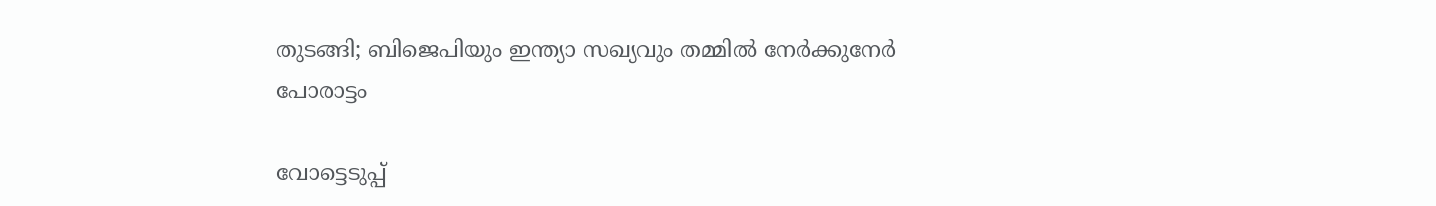തുടങ്ങി; ബിജെപിയും ഇന്ത്യാ സഖ്യവും തമ്മിൽ നേർക്കുനേർ പോരാട്ടം

വോട്ടെടുപ്പ്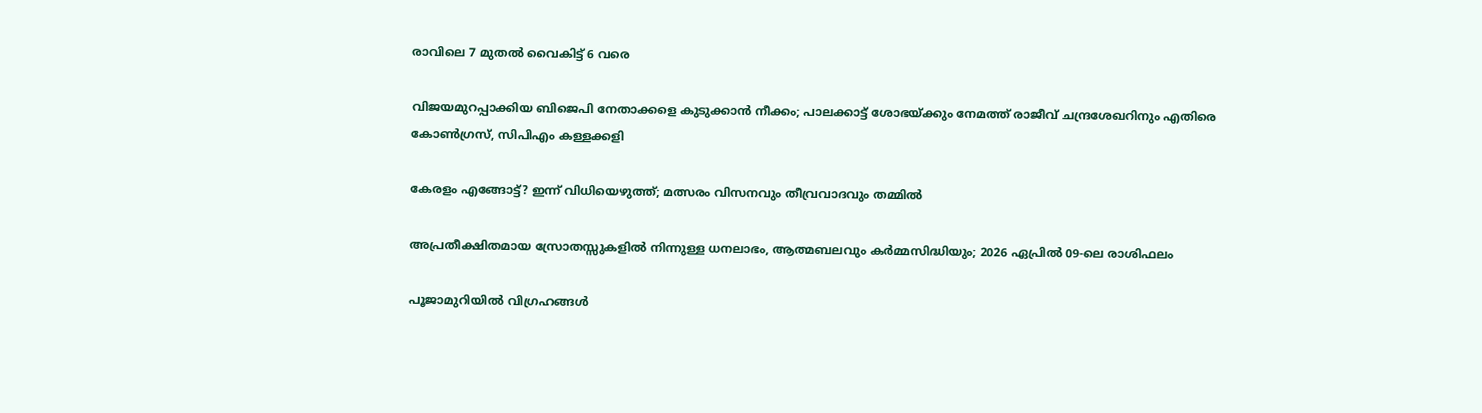രാവിലെ 7 മുതല്‍ വൈകിട്ട് 6 വരെ

വിജയമുറപ്പാക്കിയ ബിജെപി നേതാക്കളെ കുടുക്കാന്‍ നീക്കം; പാലക്കാട്ട് ശോഭയ്‌ക്കും നേമത്ത് രാജീവ് ചന്ദ്രശേഖറിനും എതിരെ കോണ്‍ഗ്രസ്, സിപിഎം കള്ളക്കളി

കേരളം എങ്ങോട്ട്? ഇന്ന് വിധിയെഴുത്ത്; മത്സരം വിസനവും തീവ്രവാദവും തമ്മില്‍

അപ്രതീക്ഷിതമായ സ്രോതസ്സുകളിൽ നിന്നുള്ള ധനലാഭം, ആത്മബലവും കർമ്മസിദ്ധിയും; 2026 ഏപ്രിൽ 09-ലെ രാശിഫലം

പൂജാമുറിയില്‍ വിഗ്രഹങ്ങള്‍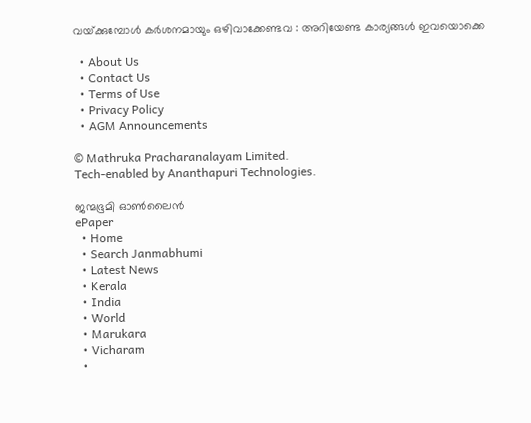വയ്‌ക്കുമ്പോള്‍ കർശനമായും ഒഴിവാക്കേണ്ടവ : അറിയേണ്ട കാര്യങ്ങള്‍ ഇവയൊക്കെ

  • About Us
  • Contact Us
  • Terms of Use
  • Privacy Policy
  • AGM Announcements

© Mathruka Pracharanalayam Limited.
Tech-enabled by Ananthapuri Technologies.

ജന്മഭൂമി ഓണ്‍ലൈന്‍
ePaper
  • Home
  • Search Janmabhumi
  • Latest News
  • Kerala
  • India
  • World
  • Marukara
  • Vicharam
  •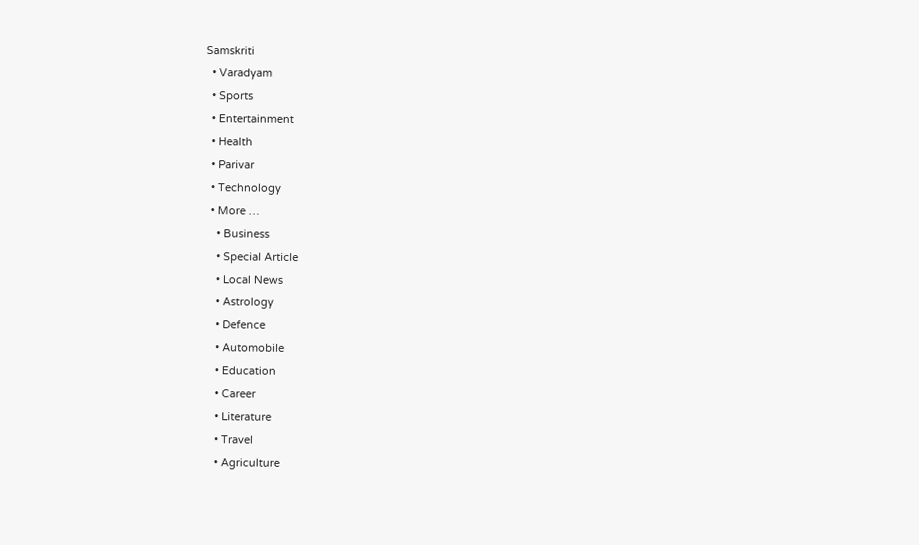Samskriti
  • Varadyam
  • Sports
  • Entertainment
  • Health
  • Parivar
  • Technology
  • More …
    • Business
    • Special Article
    • Local News
    • Astrology
    • Defence
    • Automobile
    • Education
    • Career
    • Literature
    • Travel
    • Agriculture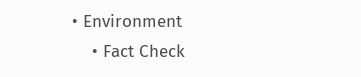• Environment
    • Fact Check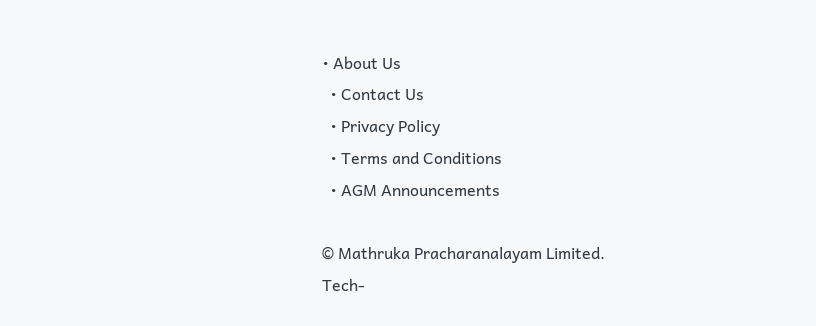• About Us
  • Contact Us
  • Privacy Policy
  • Terms and Conditions
  • AGM Announcements

© Mathruka Pracharanalayam Limited.
Tech-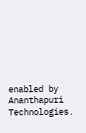enabled by Ananthapuri Technologies.